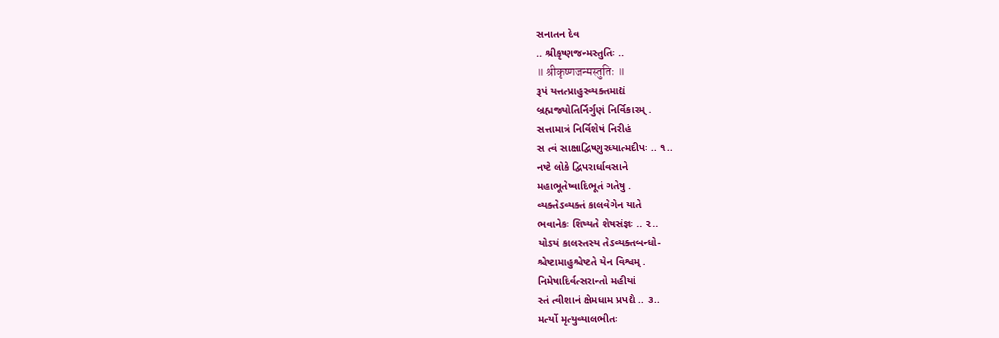સનાતન દેવ
.. શ્રીકૃષ્ણજન્મસ્તુતિઃ ..
॥ श्रीकृष्णजन्मस्तुतिः ॥
રૂપં યત્તત્પ્રાહુરવ્યક્તમાદ્યં
બ્રહ્મજ્યોતિર્નિર્ગુણં નિર્વિકારમ્ .
સત્તામાત્રં નિર્વિશેષં નિરીહં
સ ત્વં સાક્ષાદ્વિષ્ણુરધ્યાત્મદીપઃ .. ૧..
નષ્ટે લોકે દ્વિપરાર્ધાવસાને
મહાભૂતેષ્વાદિભૂતં ગતેષુ .
વ્યક્તેઽવ્યક્તં કાલવેગેન યાતે
ભવાનેકઃ શિષ્યતે શેષસંજ્ઞઃ .. ૨..
યોઽયં કાલસ્તસ્ય તેઽવ્યક્તબન્ધો-
શ્ચેષ્ટામાહુશ્ચેષ્ટતે યેન વિશ્વમ્ .
નિમેષાદિર્વત્સરાન્તો મહીયાં
સ્તં ત્વીશાનં ક્ષેમધામ પ્રપદ્યે .. ૩..
મર્ત્યો મૃત્યુવ્યાલભીતઃ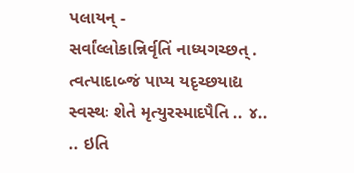પલાયન્ -
સર્વાંલ્લોકાન્નિર્વૃતિં નાધ્યગચ્છત્ .
ત્વત્પાદાબ્જં પાપ્ય યદૃચ્છયાદ્ય
સ્વસ્થઃ શેતે મૃત્યુરસ્માદપૈતિ .. ૪..
.. ઇતિ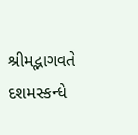શ્રીમદ્ભાગવતે દશમસ્કન્ધે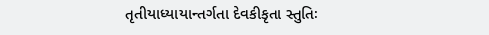તૃતીયાધ્યાયાન્તર્ગતા દેવકીકૃતા સ્તુતિઃ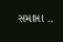સમાપ્તા ..